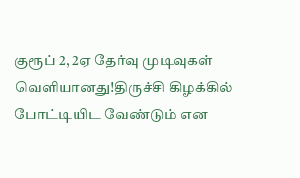குரூப் 2, 2ஏ தேர்வு முடிவுகள் வெளியானது!திருச்சி கிழக்கில் போட்டியிட வேண்டும் என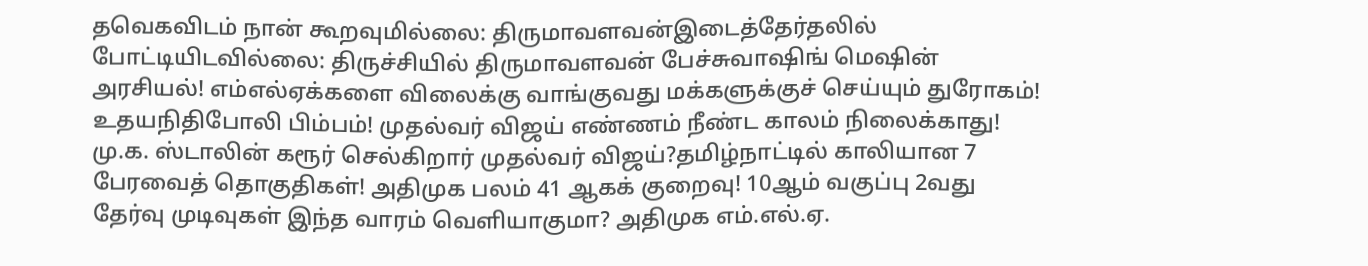தவெகவிடம் நான் கூறவுமில்லை: திருமாவளவன்இடைத்தேர்தலில் போட்டியிடவில்லை: திருச்சியில் திருமாவளவன் பேச்சுவாஷிங் மெஷின் அரசியல்! எம்எல்ஏக்களை விலைக்கு வாங்குவது மக்களுக்குச் செய்யும் துரோகம்! உதயநிதிபோலி பிம்பம்! முதல்வர் விஜய் எண்ணம் நீண்ட காலம் நிலைக்காது! மு.க. ஸ்டாலின் கரூர் செல்கிறார் முதல்வர் விஜய்?தமிழ்நாட்டில் காலியான 7 பேரவைத் தொகுதிகள்! அதிமுக பலம் 41 ஆகக் குறைவு! 10ஆம் வகுப்பு 2வது தேர்வு முடிவுகள் இந்த வாரம் வெளியாகுமா? அதிமுக எம்.எல்.ஏ.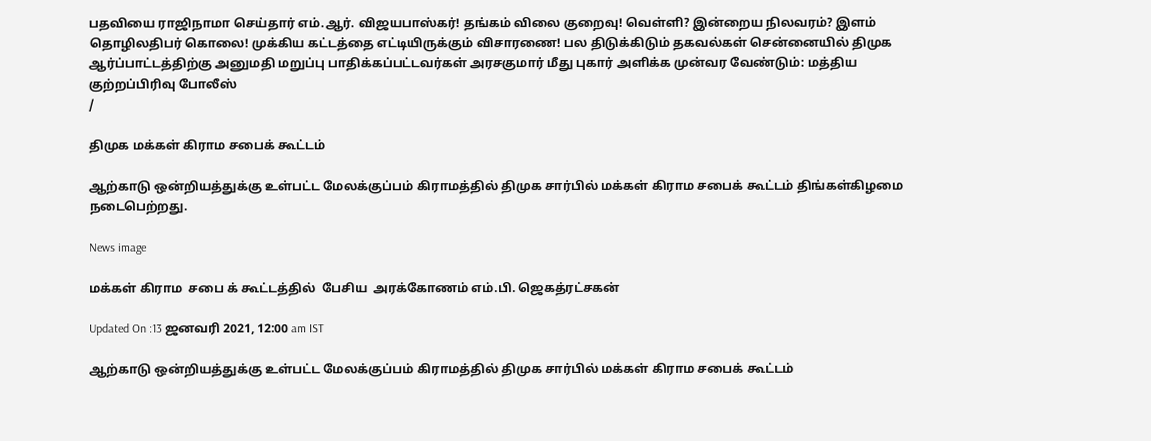பதவியை ராஜிநாமா செய்தார் எம்.ஆர். விஜயபாஸ்கர்! தங்கம் விலை குறைவு! வெள்ளி? இன்றைய நிலவரம்? இளம் தொழிலதிபர் கொலை! முக்கிய கட்டத்தை எட்டியிருக்கும் விசாரணை! பல திடுக்கிடும் தகவல்கள் சென்னையில் திமுக ஆர்ப்பாட்டத்திற்கு அனுமதி மறுப்பு பாதிக்கப்பட்டவர்கள் அரசகுமார் மீது புகார் அளிக்க முன்வர வேண்டும்: மத்திய குற்றப்பிரிவு போலீஸ்
/

திமுக மக்கள் கிராம சபைக் கூட்டம்

ஆற்காடு ஒன்றியத்துக்கு உள்பட்ட மேலக்குப்பம் கிராமத்தில் திமுக சார்பில் மக்கள் கிராம சபைக் கூட்டம் திங்கள்கிழமை நடைபெற்றது.

News image

மக்கள் கிராம  சபை க் கூட்டத்தில்  பேசிய  அரக்கோணம் எம்.பி. ஜெகத்ரட்சகன்

Updated On :13 ஜனவரி 2021, 12:00 am IST

ஆற்காடு ஒன்றியத்துக்கு உள்பட்ட மேலக்குப்பம் கிராமத்தில் திமுக சார்பில் மக்கள் கிராம சபைக் கூட்டம்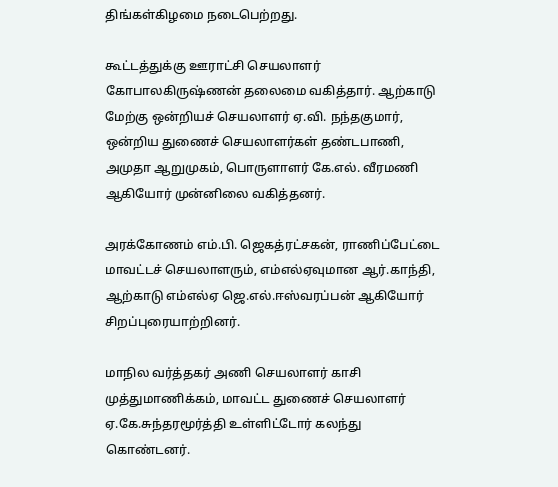திங்கள்கிழமை நடைபெற்றது.

கூட்டத்துக்கு ஊராட்சி செயலாளர் கோபாலகிருஷ்ணன் தலைமை வகித்தார். ஆற்காடு மேற்கு ஒன்றியச் செயலாளர் ஏ.வி. நந்தகுமார், ஒன்றிய துணைச் செயலாளர்கள் தண்டபாணி, அமுதா ஆறுமுகம், பொருளாளர் கே.எல். வீரமணி ஆகியோர் முன்னிலை வகித்தனர்.

அரக்கோணம் எம்.பி. ஜெகத்ரட்சகன், ராணிப்பேட்டை மாவட்டச் செயலாளரும், எம்எல்ஏவுமான ஆர்.காந்தி, ஆற்காடு எம்எல்ஏ ஜெ.எல்.ஈஸ்வரப்பன் ஆகியோர் சிறப்புரையாற்றினர்.

மாநில வர்த்தகர் அணி செயலாளர் காசி முத்துமாணிக்கம், மாவட்ட துணைச் செயலாளர் ஏ.கே.சுந்தரமூர்த்தி உள்ளிட்டோர் கலந்து கொண்டனர்.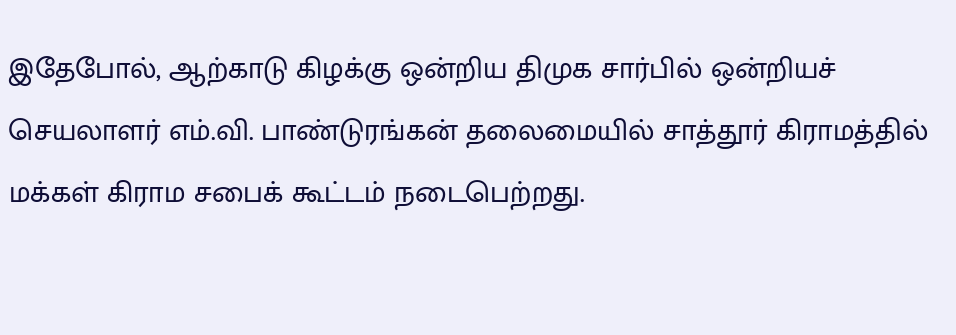இதேபோல், ஆற்காடு கிழக்கு ஒன்றிய திமுக சார்பில் ஒன்றியச் செயலாளர் எம்.வி. பாண்டுரங்கன் தலைமையில் சாத்தூர் கிராமத்தில் மக்கள் கிராம சபைக் கூட்டம் நடைபெற்றது.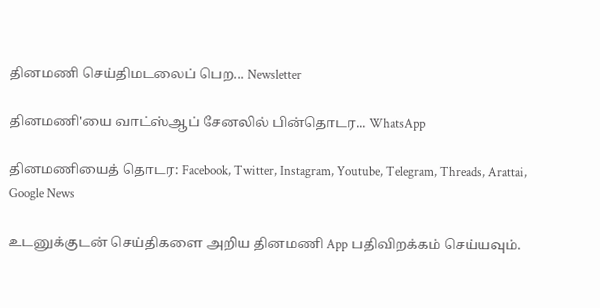தினமணி செய்திமடலைப் பெற... Newsletter

தினமணி'யை வாட்ஸ்ஆப் சேனலில் பின்தொடர... WhatsApp

தினமணியைத் தொடர: Facebook, Twitter, Instagram, Youtube, Telegram, Threads, Arattai, Google News

உடனுக்குடன் செய்திகளை அறிய தினமணி App பதிவிறக்கம் செய்யவும்.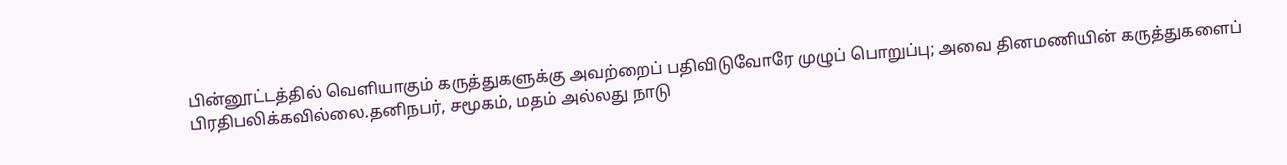பின்னூட்டத்தில் வெளியாகும் கருத்துகளுக்கு அவற்றைப் பதிவிடுவோரே முழுப் பொறுப்பு; அவை தினமணியின் கருத்துகளைப் பிரதிபலிக்கவில்லை.தனிநபர், சமூகம், மதம் அல்லது நாடு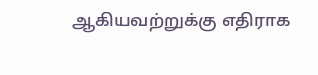ஆகியவற்றுக்கு எதிராக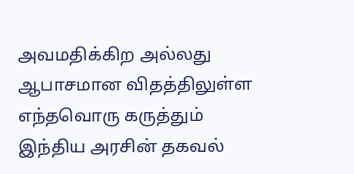அவமதிக்கிற அல்லது ஆபாசமான விதத்திலுள்ள எந்தவொரு கருத்தும் இந்திய அரசின் தகவல்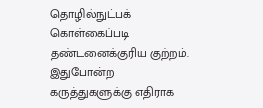தொழில்நுட்பக் கொள்கைப்படி தண்டனைக்குரிய குற்றம். இதுபோன்ற கருத்துகளுக்கு எதிராக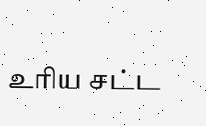உரிய சட்ட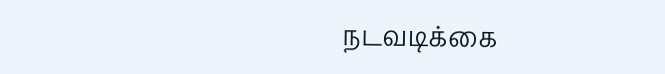நடவடிக்கை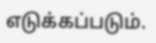எடுக்கப்படும்.